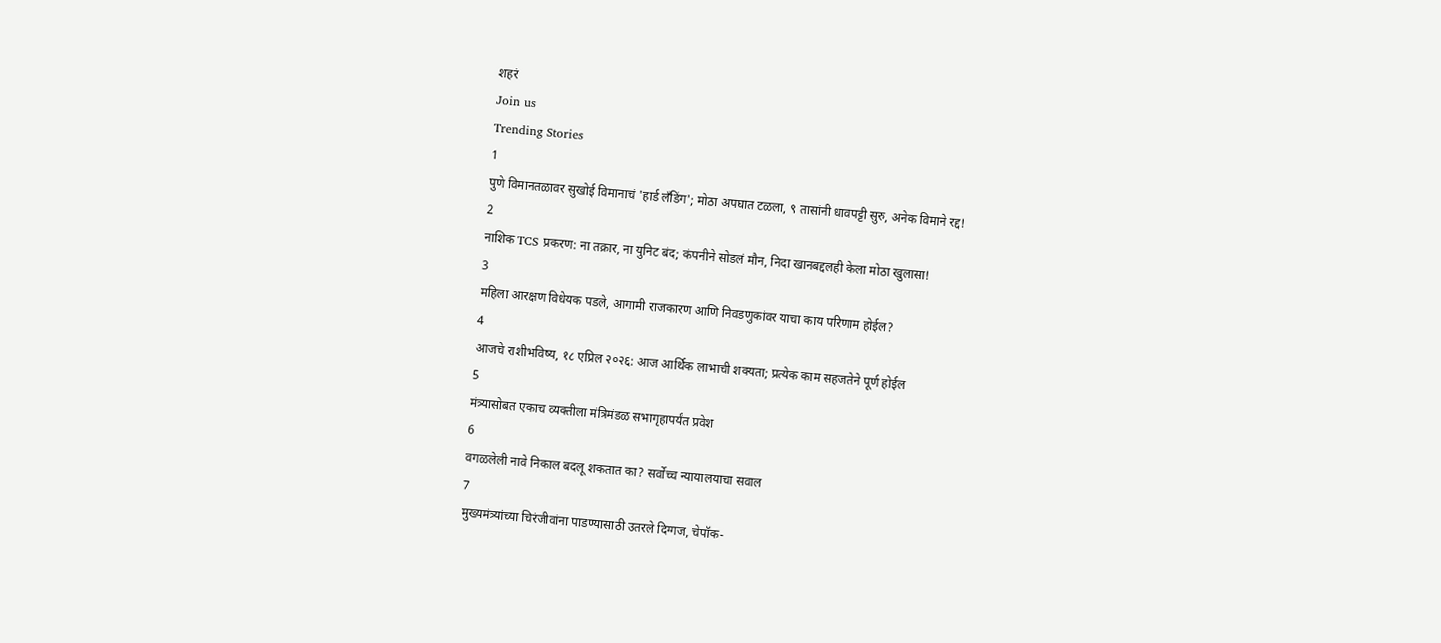शहरं
Join us
Trending Stories
1
पुणे विमानतळावर सुखोई विमानाचं 'हार्ड लँडिंग'; मोठा अपघात टळला, ९ तासांनी धावपट्टी सुरु, अनेक विमाने रद्द!
2
नाशिक TCS प्रकरण: ना तक्रार, ना युनिट बंद; कंपनीने सोडलं मौन, निदा खानबद्दलही केला मोठा खुलासा!
3
महिला आरक्षण विधेयक पडले, आगामी राजकारण आणि निवडणुकांवर याचा काय परिणाम होईल?
4
आजचे राशीभविष्य, १८ एप्रिल २०२६: आज आर्थिक लाभाची शक्यता; प्रत्येक काम सहजतेने पूर्ण होईल
5
मंत्र्यासोबत एकाच व्यक्तीला मंत्रिमंडळ सभागृहापर्यंत प्रवेश
6
वगळलेली नावे निकाल बदलू शकतात का? सर्वोच्च न्यायालयाचा सवाल
7
मुख्यमंत्र्यांच्या चिरंजीवांना पाडण्यासाठी उतरले दिग्गज, चेपॉक-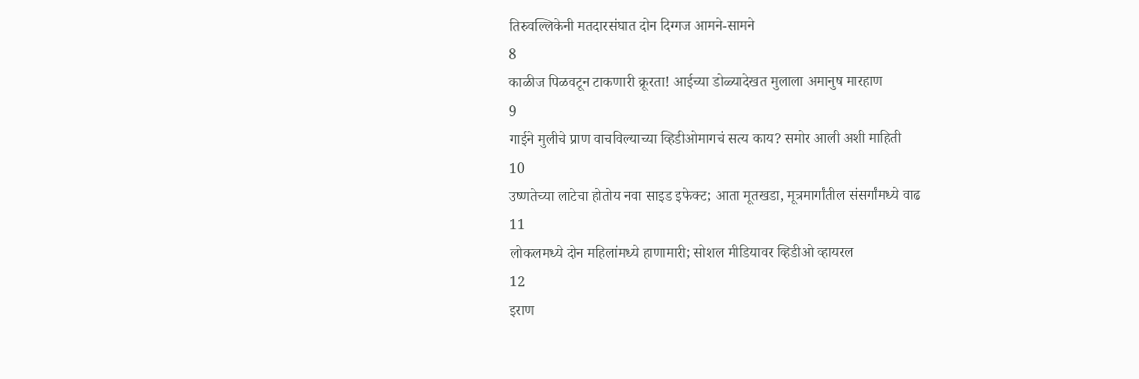तिरुवल्लिकेनी मतदारसंघात दोन दिग्गज आमने-सामने
8
काळीज पिळवटून टाकणारी क्रूरता! आईच्या डोळ्यादेखत मुलाला अमानुष मारहाण
9
गाईने मुलीचे प्राण वाचविल्याच्या व्हिडीओमागचं सत्य काय? समोर आली अशी माहिती
10
उष्णतेच्या लाटेचा होतोय नवा साइड इफेक्ट; आता मूतखडा, मूत्रमार्गांतील संसर्गांमध्ये वाढ
11
लोकलमध्ये दोन महिलांमध्ये हाणामारी; सोशल मीडियावर व्हिडीओ व्हायरल
12
इराण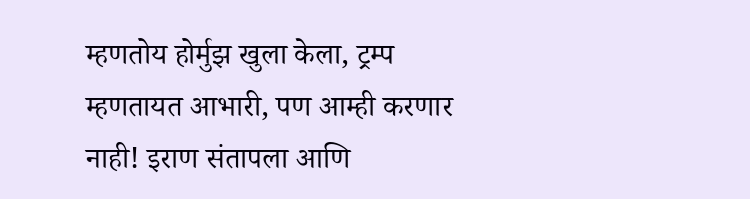म्हणतोय होर्मुझ खुला केला, ट्रम्प म्हणतायत आभारी, पण आम्ही करणार नाही! इराण संतापला आणि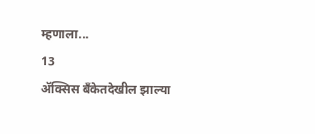म्हणाला...
13
ॲक्सिस बँकेतदेखील झाल्या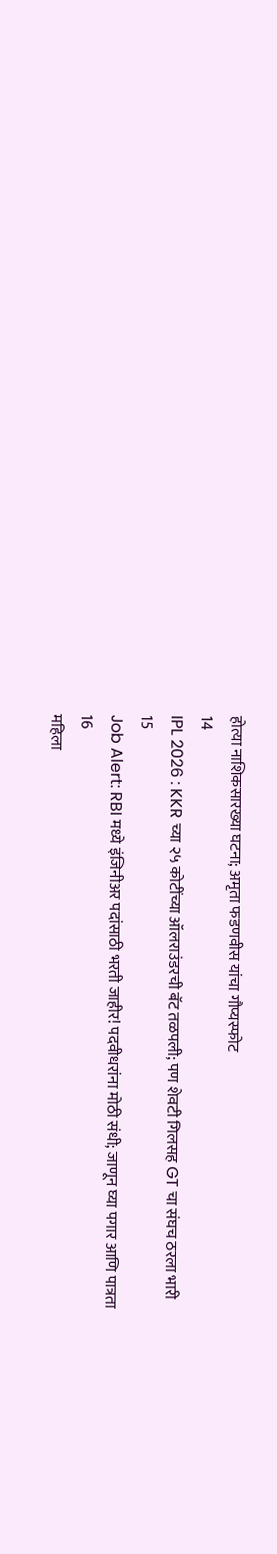होत्या नाशिकसारख्या घटना; अमृता फडणवीस यांचा गौप्यस्फोट
14
IPL 2026 : KKR च्या २५ कोटींच्या ऑलराउंडरची बॅट तळपली; पण शेवटी गिलसह GT चा संघच ठरला भारी
15
Job Alert: RBI मध्ये इंजिनीअर पदांसाठी भरती जाहीर! पदवीधरांना मोठी संधी; जाणून घ्या पगार आणि पात्रता
16
महिला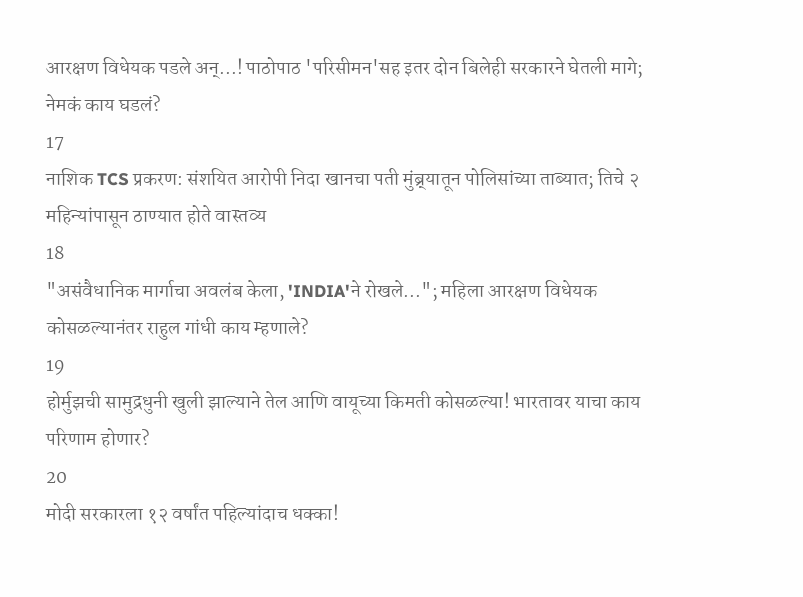आरक्षण विधेयक पडले अन्...! पाठोपाठ 'परिसीमन'सह इतर दोन बिलेही सरकारने घेतली मागे; नेमकं काय घडलं?
17
नाशिक TCS प्रकरण: संशयित आरोपी निदा खानचा पती मुंब्र्यातून पोलिसांच्या ताब्यात; तिचे २ महिन्यांपासून ठाण्यात होते वास्तव्य
18
"असंवैधानिक मार्गाचा अवलंब केला, 'INDIA'ने रोखले..."; महिला आरक्षण विधेयक कोसळल्यानंतर राहुल गांधी काय म्हणाले?
19
होर्मुझची सामुद्रधुनी खुली झाल्याने तेल आणि वायूच्या किमती कोसळल्या! भारतावर याचा काय परिणाम होणार?
20
मोदी सरकारला १२ वर्षांत पहिल्यांदाच धक्का!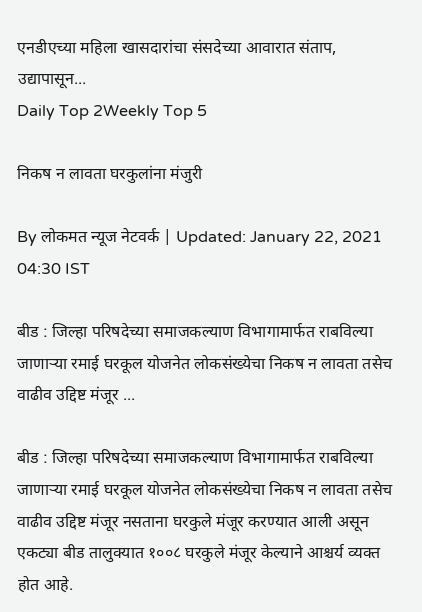एनडीएच्या महिला खासदारांचा संसदेच्या आवारात संताप, उद्यापासून...
Daily Top 2Weekly Top 5

निकष न लावता घरकुलांना मंजुरी

By लोकमत न्यूज नेटवर्क | Updated: January 22, 2021 04:30 IST

बीड : जिल्हा परिषदेच्या समाजकल्याण विभागामार्फत राबविल्या जाणाऱ्या रमाई घरकूल योजनेत लोकसंख्येचा निकष न लावता तसेच वाढीव उद्दिष्ट मंजूर ...

बीड : जिल्हा परिषदेच्या समाजकल्याण विभागामार्फत राबविल्या जाणाऱ्या रमाई घरकूल योजनेत लोकसंख्येचा निकष न लावता तसेच वाढीव उद्दिष्ट मंजूर नसताना घरकुले मंजूर करण्यात आली असून एकट्या बीड तालुक्यात १००८ घरकुले मंजूर केल्याने आश्चर्य व्यक्त होत आहे.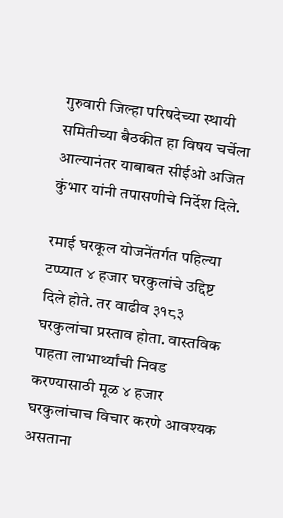गुरुवारी जिल्हा परिषदेच्या स्थायी समितीच्या बैठकीत हा विषय चर्चेला आल्यानंतर याबाबत सीईओ अजित कुंभार यांनी तपासणीचे निर्देश दिले.

रमाई घरकूल योजनेंतर्गत पहिल्या टप्प्यात ४ हजार घरकुलांचे उद्दिष्ट दिले होते. तर वाढीव ३१८३ घरकुलांचा प्रस्ताव होता. वास्तविक पाहता लाभार्थ्यांची निवड करण्यासाठी मूळ ४ हजार घरकुलांचाच विचार करणे आवश्यक असताना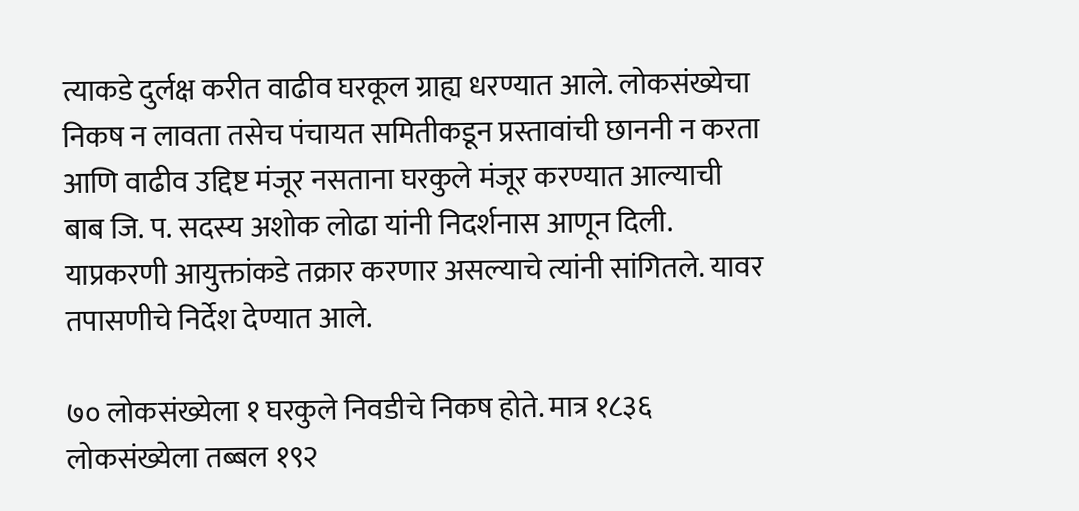त्याकडे दुर्लक्ष करीत वाढीव घरकूल ग्राह्य धरण्यात आले. लोकसंख्येचा निकष न लावता तसेच पंचायत समितीकडून प्रस्तावांची छाननी न करता आणि वाढीव उद्दिष्ट मंजूर नसताना घरकुले मंजूर करण्यात आल्याची बाब जि. प. सदस्य अशोक लोढा यांनी निदर्शनास आणून दिली. याप्रकरणी आयुक्तांकडे तक्रार करणार असल्याचे त्यांनी सांगितले. यावर तपासणीचे निर्देश देण्यात आले.

७० लोकसंख्येला १ घरकुले निवडीचे निकष होते. मात्र १८३६ लोकसंख्येला तब्बल १९२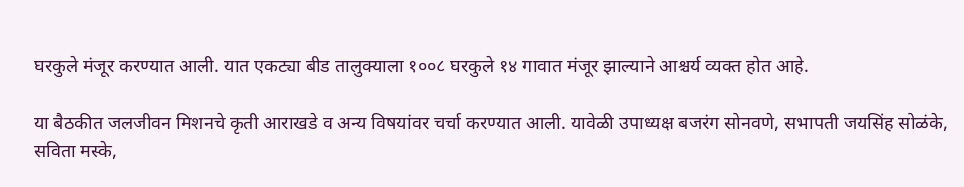घरकुले मंजूर करण्यात आली. यात एकट्या बीड तालुक्याला १००८ घरकुले १४ गावात मंजूर झाल्याने आश्चर्य व्यक्त होत आहे.

या बैठकीत जलजीवन मिशनचे कृती आराखडे व अन्य विषयांवर चर्चा करण्यात आली. यावेळी उपाध्यक्ष बजरंग सोनवणे, सभापती जयसिंह सोळंके, सविता मस्के,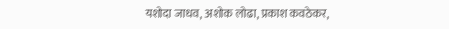यशोदा जाधव, अशोक लोढा, प्रकाश कवठेकर,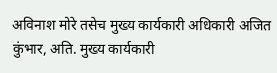अविनाश मोरे तसेच मुख्य कार्यकारी अधिकारी अजित कुंभार, अति. मुख्य कार्यकारी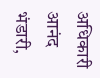अधिकारी आनंद भंडारी,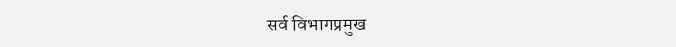सर्व विभागप्रमुख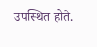उपस्थित होते.